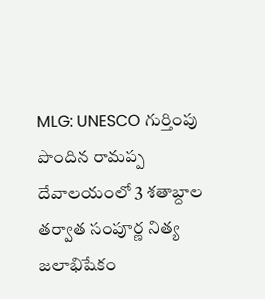MLG: UNESCO గుర్తింపు పొందిన రామప్ప దేవాలయంలో 3 శతాబ్దాల తర్వాత సంపూర్ణ నిత్య జలాభిషేకం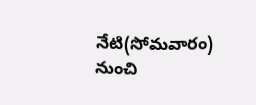నేటి(సోమవారం) నుంచి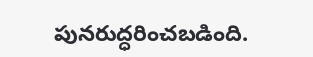పునరుద్ధరించబడింది.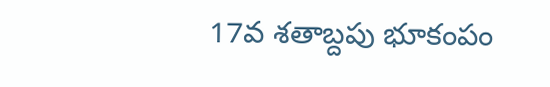17వ శతాబ్దపు భూకంపం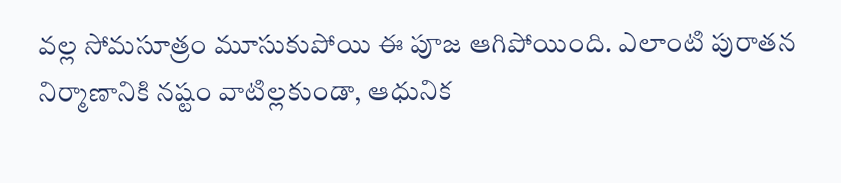వల్ల సోమసూత్రం మూసుకుపోయి ఈ పూజ ఆగిపోయింది. ఎలాంటి పురాతన నిర్మాణానికి నష్టం వాటిల్లకుండా, ఆధునిక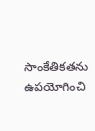సాంకేతికతను ఉపయోగించి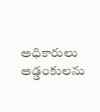అధికారులు అడ్డంకులను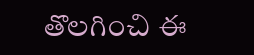తొలగించి ఈ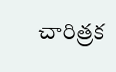చారిత్రక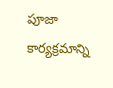పూజా కార్యక్రమాన్ని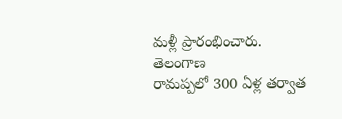మళ్లీ ప్రారంభించారు.
తెలంగాణ
రామప్పలో 300 ఏళ్ల తర్వాత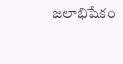జలాభిషేకం